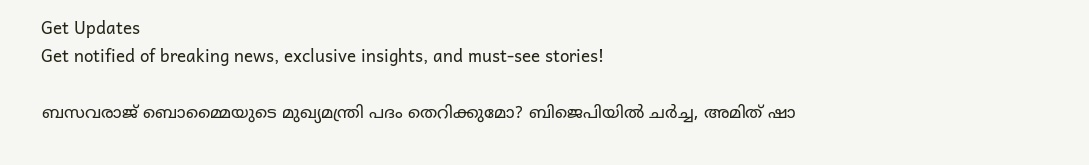Get Updates
Get notified of breaking news, exclusive insights, and must-see stories!

ബസവരാജ് ബൊമ്മൈയുടെ മുഖ്യമന്ത്രി പദം തെറിക്കുമോ? ബിജെപിയില്‍ ചര്‍ച്ച, അമിത് ഷാ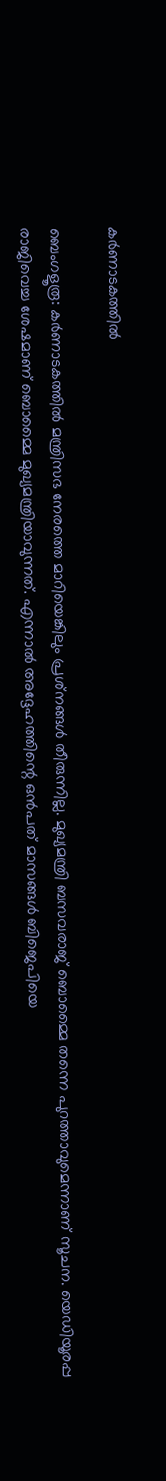കര്‍ണാടകത്തില്‍

ബെംഗളൂരൂ: കര്‍ണാടകത്തില്‍ മന്ത്രിസഭ നേരത്തെ മാറിയെങ്കിലും പ്രശ്‌നങ്ങള്‍ തീരുന്നില്ല. മുഖ്യമന്ത്രി ബസവരാജ് ബൊമ്മൈ തന്നെ പുറത്താവുമെന്നാണ് സൂചന. യെഡിയൂരപ്പ രാജിവെച്ച ശേഷമാണ് ബൊമ്മൈ മുഖ്യമന്ത്രിയാവുന്നത്. എന്നാല്‍ അദ്ദേഹത്തിന്റെ ഒന്‍പത് മാസങ്ങള്‍ ബിജെപിയെ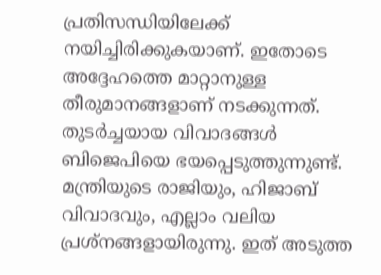പ്രതിസന്ധിയിലേക്ക് നയിച്ചിരിക്കുകയാണ്. ഇതോടെ അദ്ദേഹത്തെ മാറ്റാനുള്ള തീരുമാനങ്ങളാണ് നടക്കുന്നത്. തുടര്‍ച്ചയായ വിവാദങ്ങള്‍ ബിജെപിയെ ഭയപ്പെടുത്തുന്നുണ്ട്. മന്ത്രിയുടെ രാജിയും, ഹിജാബ് വിവാദവും, എല്ലാം വലിയ പ്രശ്‌നങ്ങളായിരുന്നു. ഇത് അടുത്ത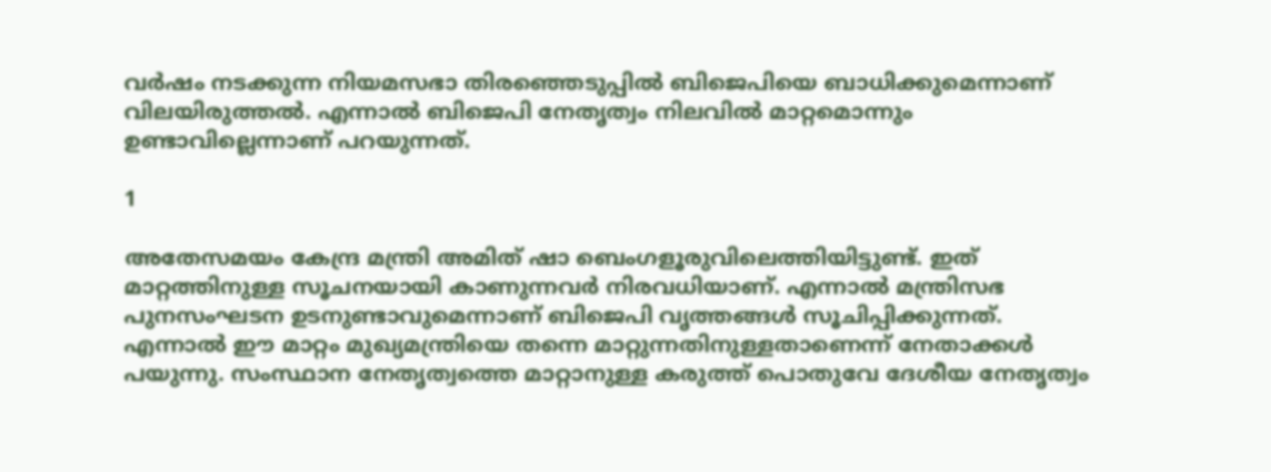വര്‍ഷം നടക്കുന്ന നിയമസഭാ തിരഞ്ഞെടുപ്പില്‍ ബിജെപിയെ ബാധിക്കുമെന്നാണ് വിലയിരുത്തല്‍. എന്നാല്‍ ബിജെപി നേതൃത്വം നിലവില്‍ മാറ്റമൊന്നും ഉണ്ടാവില്ലെന്നാണ് പറയുന്നത്.

1

അതേസമയം കേന്ദ്ര മന്ത്രി അമിത് ഷാ ബെംഗളൂരുവിലെത്തിയിട്ടുണ്ട്. ഇത് മാറ്റത്തിനുള്ള സൂചനയായി കാണുന്നവര്‍ നിരവധിയാണ്. എന്നാല്‍ മന്ത്രിസഭ പുനസംഘടന ഉടനുണ്ടാവുമെന്നാണ് ബിജെപി വൃത്തങ്ങള്‍ സൂചിപ്പിക്കുന്നത്. എന്നാല്‍ ഈ മാറ്റം മുഖ്യമന്ത്രിയെ തന്നെ മാറ്റുന്നതിനുള്ളതാണെന്ന് നേതാക്കള്‍ പയുന്നു. സംസ്ഥാന നേതൃത്വത്തെ മാറ്റാനുള്ള കരുത്ത് പൊതുവേ ദേശീയ നേതൃത്വം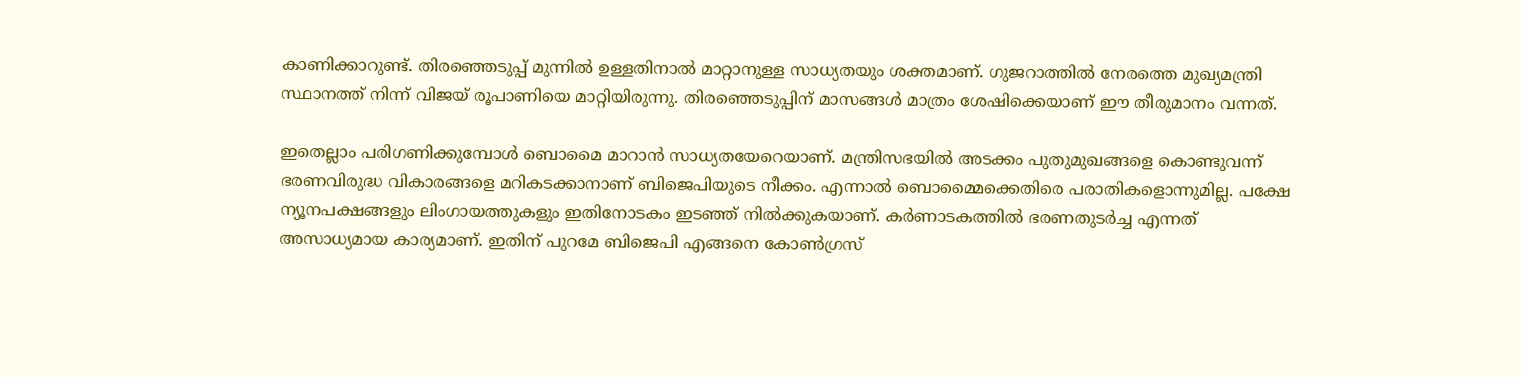കാണിക്കാറുണ്ട്. തിരഞ്ഞെടുപ്പ് മുന്നില്‍ ഉള്ളതിനാല്‍ മാറ്റാനുള്ള സാധ്യതയും ശക്തമാണ്. ഗുജറാത്തില്‍ നേരത്തെ മുഖ്യമന്ത്രി സ്ഥാനത്ത് നിന്ന് വിജയ് രൂപാണിയെ മാറ്റിയിരുന്നു. തിരഞ്ഞെടുപ്പിന് മാസങ്ങള്‍ മാത്രം ശേഷിക്കെയാണ് ഈ തീരുമാനം വന്നത്.

ഇതെല്ലാം പരിഗണിക്കുമ്പോള്‍ ബൊമൈ മാറാന്‍ സാധ്യതയേറെയാണ്. മന്ത്രിസഭയില്‍ അടക്കം പുതുമുഖങ്ങളെ കൊണ്ടുവന്ന് ഭരണവിരുദ്ധ വികാരങ്ങളെ മറികടക്കാനാണ് ബിജെപിയുടെ നീക്കം. എന്നാല്‍ ബൊമ്മൈക്കെതിരെ പരാതികളൊന്നുമില്ല. പക്ഷേ ന്യൂനപക്ഷങ്ങളും ലിംഗായത്തുകളും ഇതിനോടകം ഇടഞ്ഞ് നില്‍ക്കുകയാണ്. കര്‍ണാടകത്തില്‍ ഭരണതുടര്‍ച്ച എന്നത് അസാധ്യമായ കാര്യമാണ്. ഇതിന് പുറമേ ബിജെപി എങ്ങനെ കോണ്‍ഗ്രസ്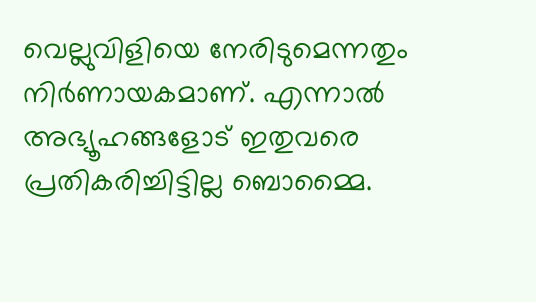വെല്ലുവിളിയെ നേരിടുമെന്നതും നിര്‍ണായകമാണ്. എന്നാല്‍ അഭ്യൂഹങ്ങളോട് ഇതുവരെ പ്രതികരിച്ചിട്ടില്ല ബൊമ്മൈ.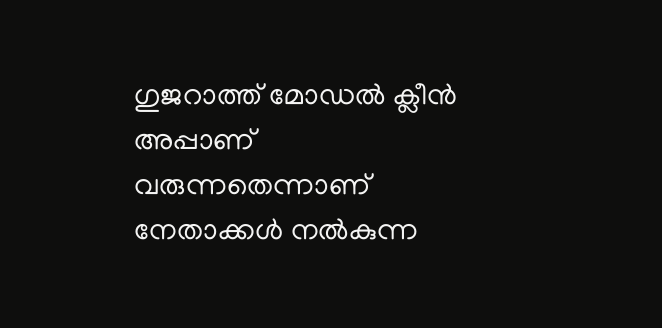ഗുജറാത്ത് മോഡല്‍ ക്ലീന്‍ അപ്പാണ് വരുന്നതെന്നാണ് നേതാക്കള്‍ നല്‍കുന്ന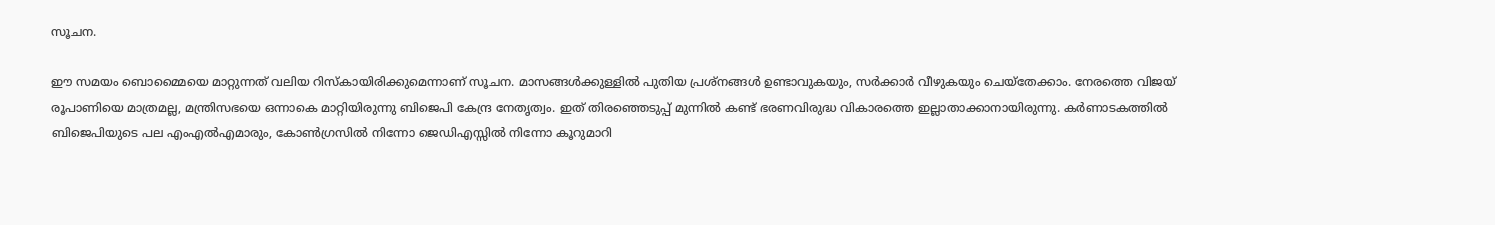സൂചന.

ഈ സമയം ബൊമ്മൈയെ മാറ്റുന്നത് വലിയ റിസ്‌കായിരിക്കുമെന്നാണ് സൂചന. മാസങ്ങള്‍ക്കുള്ളില്‍ പുതിയ പ്രശ്‌നങ്ങള്‍ ഉണ്ടാവുകയും, സര്‍ക്കാര്‍ വീഴുകയും ചെയ്‌തേക്കാം. നേരത്തെ വിജയ് രൂപാണിയെ മാത്രമല്ല, മന്ത്രിസഭയെ ഒന്നാകെ മാറ്റിയിരുന്നു ബിജെപി കേന്ദ്ര നേതൃത്വം. ഇത് തിരഞ്ഞെടുപ്പ് മുന്നില്‍ കണ്ട് ഭരണവിരുദ്ധ വികാരത്തെ ഇല്ലാതാക്കാനായിരുന്നു. കര്‍ണാടകത്തില്‍ ബിജെപിയുടെ പല എംഎല്‍എമാരും, കോണ്‍ഗ്രസില്‍ നിന്നോ ജെഡിഎസ്സില്‍ നിന്നോ കൂറുമാറി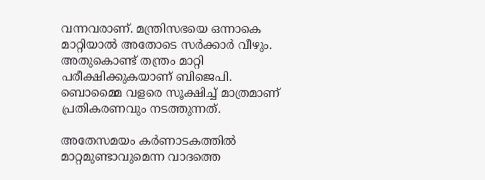വന്നവരാണ്. മന്ത്രിസഭയെ ഒന്നാകെ മാറ്റിയാല്‍ അതോടെ സര്‍ക്കാര്‍ വീഴും. അതുകൊണ്ട് തന്ത്രം മാറ്റി പരീക്ഷിക്കുകയാണ് ബിജെപി. ബൊമ്മൈ വളരെ സൂക്ഷിച്ച് മാത്രമാണ് പ്രതികരണവും നടത്തുന്നത്.

അതേസമയം കര്‍ണാടകത്തില്‍ മാറ്റമുണ്ടാവുമെന്ന വാദത്തെ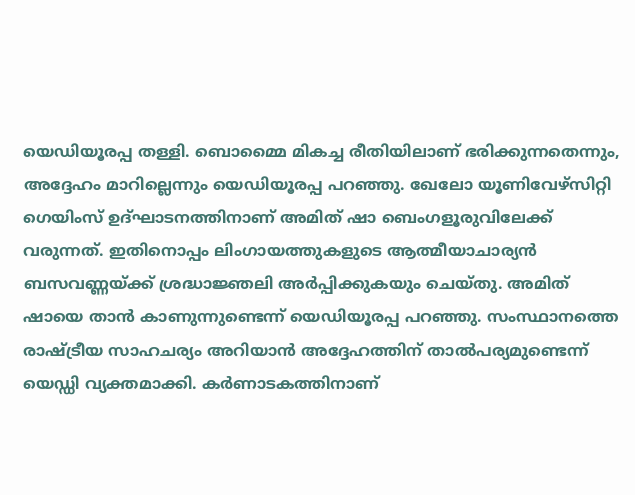യെഡിയൂരപ്പ തള്ളി. ബൊമ്മൈ മികച്ച രീതിയിലാണ് ഭരിക്കുന്നതെന്നും, അദ്ദേഹം മാറില്ലെന്നും യെഡിയൂരപ്പ പറഞ്ഞു. ഖേലോ യൂണിവേഴ്‌സിറ്റി ഗെയിംസ് ഉദ്ഘാടനത്തിനാണ് അമിത് ഷാ ബെംഗളൂരുവിലേക്ക് വരുന്നത്. ഇതിനൊപ്പം ലിംഗായത്തുകളുടെ ആത്മീയാചാര്യന്‍ ബസവണ്ണയ്ക്ക് ശ്രദ്ധാജ്ഞലി അര്‍പ്പിക്കുകയും ചെയ്തു. അമിത് ഷായെ താന്‍ കാണുന്നുണ്ടെന്ന് യെഡിയൂരപ്പ പറഞ്ഞു. സംസ്ഥാനത്തെ രാഷ്ട്രീയ സാഹചര്യം അറിയാന്‍ അദ്ദേഹത്തിന് താല്‍പര്യമുണ്ടെന്ന് യെഡ്ഡി വ്യക്തമാക്കി. കര്‍ണാടകത്തിനാണ്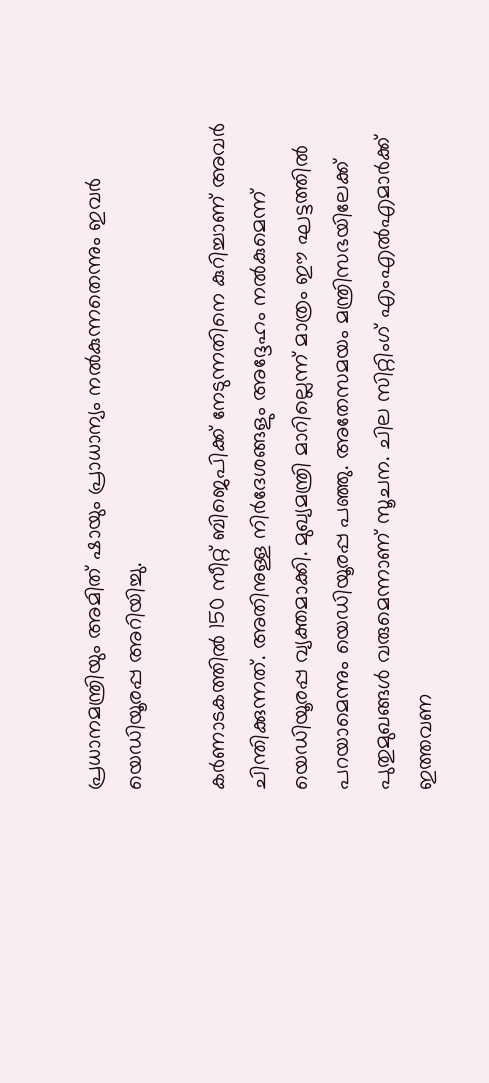പ്രധാനമന്ത്രിയും അമിത് ഷായും പ്രാധാന്യം നല്‍കുന്നതെന്നും ഇവര്‍ യെഡിയൂരപ്പ അറിയിച്ചു.

കര്‍ണാടകത്തില്‍ 150 സീറ്റ് ബിജെപിക്ക് നേടുന്നതിനെ കുറിച്ചാണ് അവര്‍ ചിന്തിക്കുന്നത്. അതിനുള്ള നിര്‍ദേശങ്ങളും അദ്ദേഹം നല്‍കുമെന്ന് യെഡിയൂരപ്പ വ്യക്തമാക്കി. മുഖ്യമന്ത്രി മാറില്ലെന്ന് മാത്രം ഈ ഘട്ടത്തില്‍ പറയാമെന്നും യെഡിയൂരപ്പ പഞ്ഞു. അതേസമയം മന്ത്രിസഭയിലേക്ക് പുതുമുഖങ്ങള്‍ വരുമെന്നാണ് സൂചന. ചില സിറ്റിംഗ് എംഎല്‍എമാര്‍ക്ക് ഇത്തവണ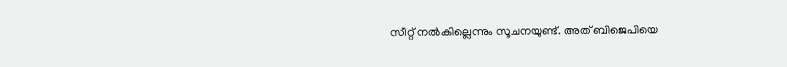സീറ്റ് നല്‍കില്ലെന്നും സൂചനയുണ്ട്. അത് ബിജെപിയെ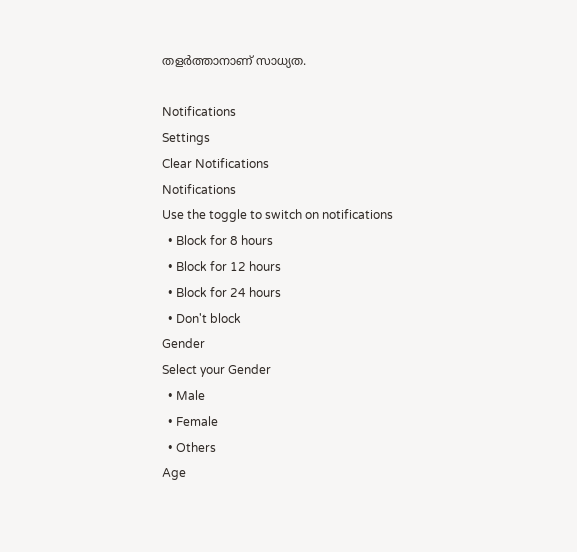തളര്‍ത്താനാണ് സാധ്യത.

Notifications
Settings
Clear Notifications
Notifications
Use the toggle to switch on notifications
  • Block for 8 hours
  • Block for 12 hours
  • Block for 24 hours
  • Don't block
Gender
Select your Gender
  • Male
  • Female
  • Others
Age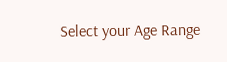Select your Age Range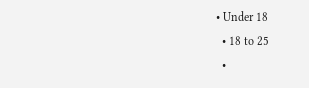• Under 18
  • 18 to 25
  •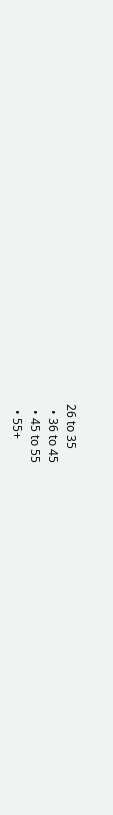26 to 35
  • 36 to 45
  • 45 to 55
  • 55+